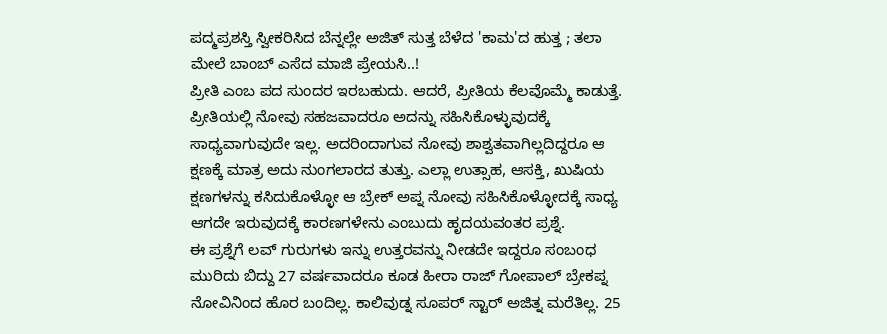ಪದ್ಮಪ್ರಶಸ್ತಿ ಸ್ವೀಕರಿಸಿದ ಬೆನ್ನಲ್ಲೇ ಅಜಿತ್ ಸುತ್ತ ಬೆಳೆದ 'ಕಾಮ'ದ ಹುತ್ತ ; ತಲಾ ಮೇಲೆ ಬಾಂಬ್ ಎಸೆದ ಮಾಜಿ ಪ್ರೇಯಸಿ..!
ಪ್ರೀತಿ ಎಂಬ ಪದ ಸುಂದರ ಇರಬಹುದು. ಆದರೆ, ಪ್ರೀತಿಯ ಕೆಲವೊಮ್ಮೆ ಕಾಡುತ್ತೆ. ಪ್ರೀತಿಯಲ್ಲಿ ನೋವು ಸಹಜವಾದರೂ ಅದನ್ನು ಸಹಿಸಿಕೊಳ್ಳುವುದಕ್ಕೆ ಸಾಧ್ಯವಾಗುವುದೇ ಇಲ್ಲ. ಅದರಿಂದಾಗುವ ನೋವು ಶಾಶ್ವತವಾಗಿಲ್ಲದಿದ್ದರೂ ಆ ಕ್ಷಣಕ್ಕೆ ಮಾತ್ರ ಅದು ನುಂಗಲಾರದ ತುತ್ತು. ಎಲ್ಲಾ ಉತ್ಸಾಹ, ಆಸಕ್ತಿ, ಖುಷಿಯ ಕ್ಷಣಗಳನ್ನು ಕಸಿದುಕೊಳ್ಳೋ ಆ ಬ್ರೇಕ್ ಅಪ್ನ ನೋವು ಸಹಿಸಿಕೊಳ್ಳೋದಕ್ಕೆ ಸಾಧ್ಯ ಆಗದೇ ಇರುವುದಕ್ಕೆ ಕಾರಣಗಳೇನು ಎಂಬುದು ಹೃದಯವಂತರ ಪ್ರಶ್ನೆ.
ಈ ಪ್ರಶ್ನೆಗೆ ಲವ್ ಗುರುಗಳು ಇನ್ನು ಉತ್ತರವನ್ನು ನೀಡದೇ ಇದ್ದರೂ ಸಂಬಂಧ ಮುರಿದು ಬಿದ್ದು 27 ವರ್ಷವಾದರೂ ಕೂಡ ಹೀರಾ ರಾಜ್ ಗೋಪಾಲ್ ಬ್ರೇಕಪ್ನ ನೋವಿನಿಂದ ಹೊರ ಬಂದಿಲ್ಲ. ಕಾಲಿವುಡ್ನ ಸೂಪರ್ ಸ್ಟಾರ್ ಅಜಿತ್ನ ಮರೆತಿಲ್ಲ. 25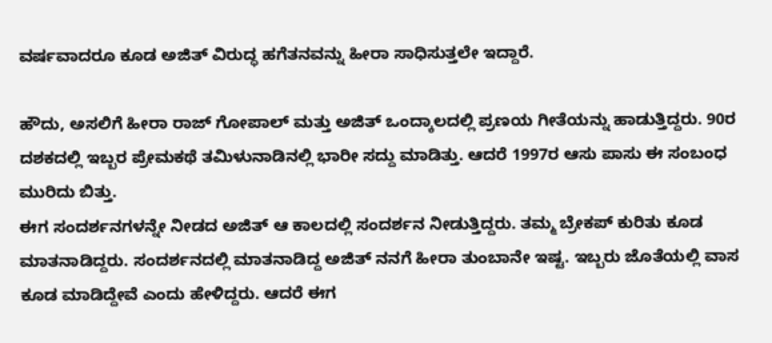ವರ್ಷವಾದರೂ ಕೂಡ ಅಜಿತ್ ವಿರುದ್ಧ ಹಗೆತನವನ್ನು ಹೀರಾ ಸಾಧಿಸುತ್ತಲೇ ಇದ್ದಾರೆ.

ಹೌದು, ಅಸಲಿಗೆ ಹೀರಾ ರಾಜ್ ಗೋಪಾಲ್ ಮತ್ತು ಅಜಿತ್ ಒಂದ್ಕಾಲದಲ್ಲಿ ಪ್ರಣಯ ಗೀತೆಯನ್ನು ಹಾಡುತ್ತಿದ್ದರು. 90ರ ದಶಕದಲ್ಲಿ ಇಬ್ಬರ ಪ್ರೇಮಕಥೆ ತಮಿಳುನಾಡಿನಲ್ಲಿ ಭಾರೀ ಸದ್ದು ಮಾಡಿತ್ತು. ಆದರೆ 1997ರ ಆಸು ಪಾಸು ಈ ಸಂಬಂಧ ಮುರಿದು ಬಿತ್ತು.
ಈಗ ಸಂದರ್ಶನಗಳನ್ನೇ ನೀಡದ ಅಜಿತ್ ಆ ಕಾಲದಲ್ಲಿ ಸಂದರ್ಶನ ನೀಡುತ್ತಿದ್ದರು. ತಮ್ಮ ಬ್ರೇಕಪ್ ಕುರಿತು ಕೂಡ ಮಾತನಾಡಿದ್ದರು. ಸಂದರ್ಶನದಲ್ಲಿ ಮಾತನಾಡಿದ್ದ ಅಜಿತ್ ನನಗೆ ಹೀರಾ ತುಂಬಾನೇ ಇಷ್ಟ. ಇಬ್ಬರು ಜೊತೆಯಲ್ಲಿ ವಾಸ ಕೂಡ ಮಾಡಿದ್ದೇವೆ ಎಂದು ಹೇಳಿದ್ದರು. ಆದರೆ ಈಗ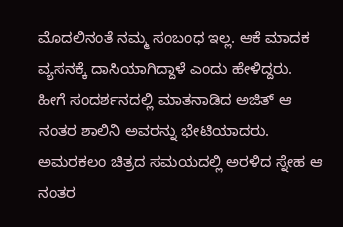ಮೊದಲಿನಂತೆ ನಮ್ಮ ಸಂಬಂಧ ಇಲ್ಲ. ಆಕೆ ಮಾದಕ ವ್ಯಸನಕ್ಕೆ ದಾಸಿಯಾಗಿದ್ದಾಳೆ ಎಂದು ಹೇಳಿದ್ದರು.
ಹೀಗೆ ಸಂದರ್ಶನದಲ್ಲಿ ಮಾತನಾಡಿದ ಅಜಿತ್ ಆ ನಂತರ ಶಾಲಿನಿ ಅವರನ್ನು ಭೇಟಿಯಾದರು. ಅಮರಕಲಂ ಚಿತ್ರದ ಸಮಯದಲ್ಲಿ ಅರಳಿದ ಸ್ನೇಹ ಆ ನಂತರ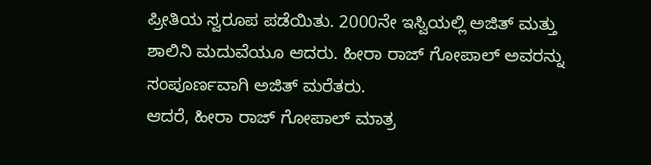ಪ್ರೀತಿಯ ಸ್ವರೂಪ ಪಡೆಯಿತು. 2000ನೇ ಇಸ್ವಿಯಲ್ಲಿ ಅಜಿತ್ ಮತ್ತು ಶಾಲಿನಿ ಮದುವೆಯೂ ಆದರು. ಹೀರಾ ರಾಜ್ ಗೋಪಾಲ್ ಅವರನ್ನು ಸಂಪೂರ್ಣವಾಗಿ ಅಜಿತ್ ಮರೆತರು.
ಆದರೆ, ಹೀರಾ ರಾಜ್ ಗೋಪಾಲ್ ಮಾತ್ರ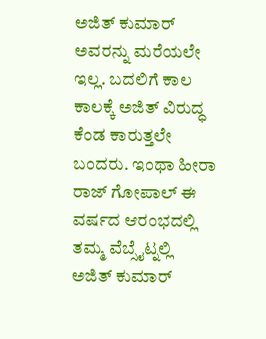ಅಜಿತ್ ಕುಮಾರ್ ಅವರನ್ನು ಮರೆಯಲೇ ಇಲ್ಲ. ಬದಲಿಗೆ ಕಾಲ ಕಾಲಕ್ಕೆ ಅಜಿತ್ ವಿರುದ್ಧ ಕೆಂಡ ಕಾರುತ್ತಲೇ ಬಂದರು. ಇಂಥಾ ಹೀರಾ ರಾಜ್ ಗೋಪಾಲ್ ಈ ವರ್ಷದ ಆರಂಭದಲ್ಲಿ ತಮ್ಮ ವೆಬ್ಸೈಟ್ನಲ್ಲಿ ಅಜಿತ್ ಕುಮಾರ್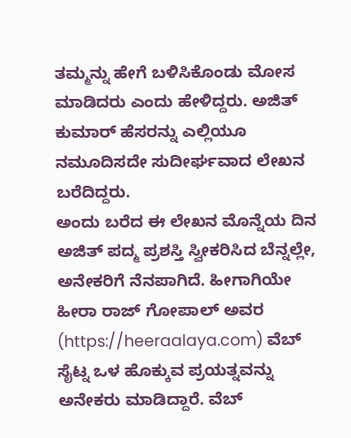ತಮ್ಮನ್ನು ಹೇಗೆ ಬಳಿಸಿಕೊಂಡು ಮೋಸ ಮಾಡಿದರು ಎಂದು ಹೇಳಿದ್ದರು. ಅಜಿತ್ ಕುಮಾರ್ ಹೆಸರನ್ನು ಎಲ್ಲಿಯೂ ನಮೂದಿಸದೇ ಸುದೀರ್ಘವಾದ ಲೇಖನ ಬರೆದಿದ್ದರು.
ಅಂದು ಬರೆದ ಈ ಲೇಖನ ಮೊನ್ನೆಯ ದಿನ ಅಜಿತ್ ಪದ್ಮ ಪ್ರಶಸ್ತಿ ಸ್ವೀಕರಿಸಿದ ಬೆನ್ನಲ್ಲೇ, ಅನೇಕರಿಗೆ ನೆನಪಾಗಿದೆ. ಹೀಗಾಗಿಯೇ ಹೀರಾ ರಾಜ್ ಗೋಪಾಲ್ ಅವರ (https://heeraalaya.com) ವೆಬ್ ಸೈಟ್ನ ಒಳ ಹೊಕ್ಕುವ ಪ್ರಯತ್ನವನ್ನು ಅನೇಕರು ಮಾಡಿದ್ದಾರೆ. ವೆಬ್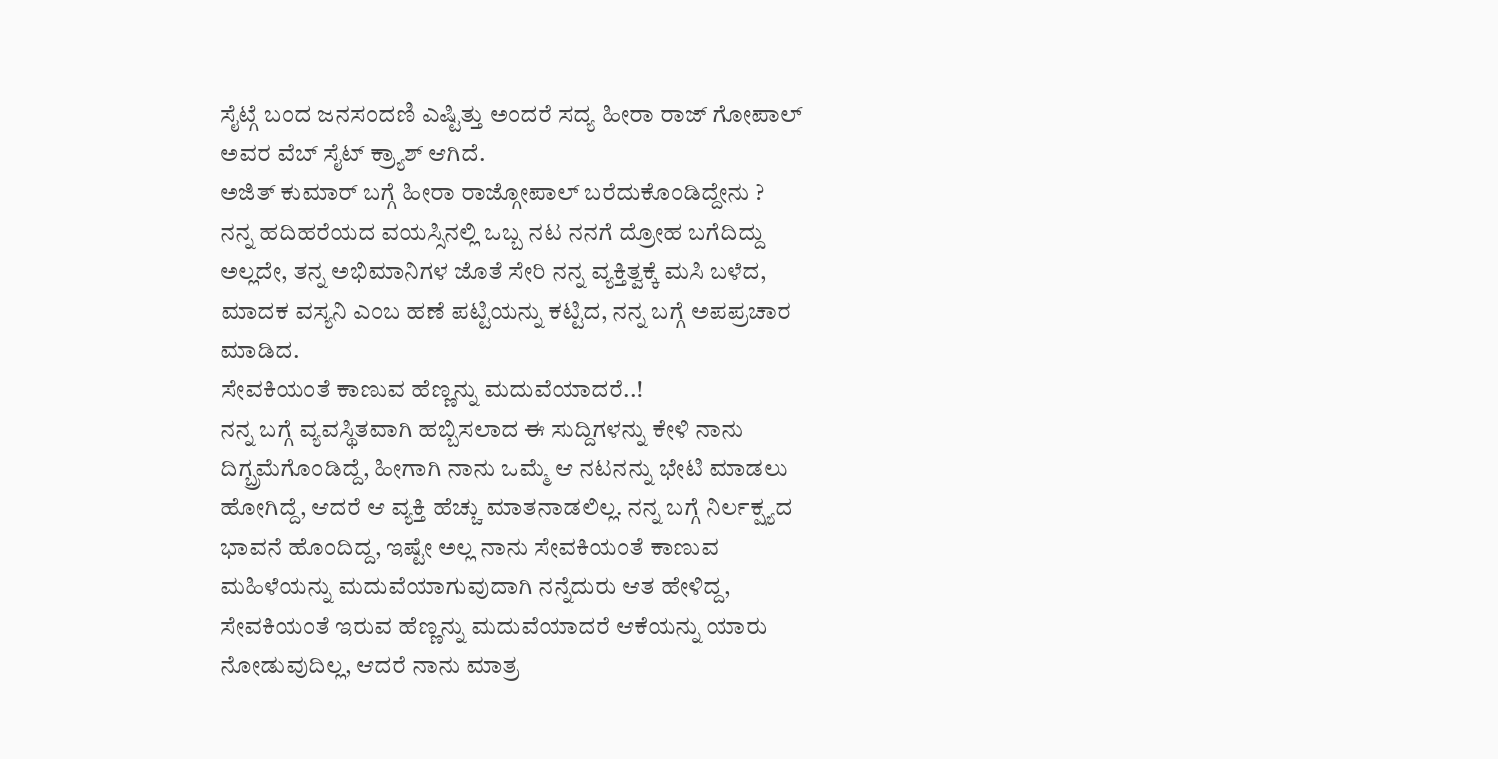ಸೈಟ್ಗೆ ಬಂದ ಜನಸಂದಣಿ ಎಷ್ಟಿತ್ತು ಅಂದರೆ ಸದ್ಯ ಹೀರಾ ರಾಜ್ ಗೋಪಾಲ್ ಅವರ ವೆಬ್ ಸೈಟ್ ಕ್ರ್ಯಾಶ್ ಆಗಿದೆ.
ಅಜಿತ್ ಕುಮಾರ್ ಬಗ್ಗೆ ಹೀರಾ ರಾಜ್ಗೋಪಾಲ್ ಬರೆದುಕೊಂಡಿದ್ದೇನು ?
ನನ್ನ ಹದಿಹರೆಯದ ವಯಸ್ಸಿನಲ್ಲಿ ಒಬ್ಬ ನಟ ನನಗೆ ದ್ರೋಹ ಬಗೆದಿದ್ದು ಅಲ್ಲದೇ, ತನ್ನ ಅಭಿಮಾನಿಗಳ ಜೊತೆ ಸೇರಿ ನನ್ನ ವ್ಯಕ್ತಿತ್ವಕ್ಕೆ ಮಸಿ ಬಳೆದ, ಮಾದಕ ವಸ್ಯನಿ ಎಂಬ ಹಣೆ ಪಟ್ಟಿಯನ್ನು ಕಟ್ಟಿದ, ನನ್ನ ಬಗ್ಗೆ ಅಪಪ್ರಚಾರ ಮಾಡಿದ.
ಸೇವಕಿಯಂತೆ ಕಾಣುವ ಹೆಣ್ಣನ್ನು ಮದುವೆಯಾದರೆ..!
ನನ್ನ ಬಗ್ಗೆ ವ್ಯವಸ್ಥಿತವಾಗಿ ಹಬ್ಬಿಸಲಾದ ಈ ಸುದ್ದಿಗಳನ್ನು ಕೇಳಿ ನಾನು ದಿಗ್ಬ್ರಮೆಗೊಂಡಿದ್ದೆ, ಹೀಗಾಗಿ ನಾನು ಒಮ್ಮೆ ಆ ನಟನನ್ನು ಭೇಟಿ ಮಾಡಲು ಹೋಗಿದ್ದೆ, ಆದರೆ ಆ ವ್ಯಕ್ತಿ ಹೆಚ್ಚು ಮಾತನಾಡಲಿಲ್ಲ. ನನ್ನ ಬಗ್ಗೆ ನಿರ್ಲಕ್ಷ್ಯದ ಭಾವನೆ ಹೊಂದಿದ್ದ, ಇಷ್ಟೇ ಅಲ್ಲ ನಾನು ಸೇವಕಿಯಂತೆ ಕಾಣುವ ಮಹಿಳೆಯನ್ನು ಮದುವೆಯಾಗುವುದಾಗಿ ನನ್ನೆದುರು ಆತ ಹೇಳಿದ್ದ, ಸೇವಕಿಯಂತೆ ಇರುವ ಹೆಣ್ಣನ್ನು ಮದುವೆಯಾದರೆ ಆಕೆಯನ್ನು ಯಾರು ನೋಡುವುದಿಲ್ಲ, ಆದರೆ ನಾನು ಮಾತ್ರ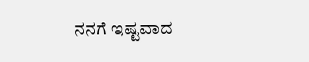ನನಗೆ ಇಷ್ಟವಾದ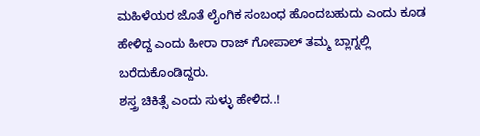ಮಹಿಳೆಯರ ಜೊತೆ ಲೈಂಗಿಕ ಸಂಬಂಧ ಹೊಂದಬಹುದು ಎಂದು ಕೂಡ ಹೇಳಿದ್ದ ಎಂದು ಹೀರಾ ರಾಜ್ ಗೋಪಾಲ್ ತಮ್ಮ ಬ್ಲಾಗ್ನಲ್ಲಿ ಬರೆದುಕೊಂಡಿದ್ದರು.
ಶಸ್ತ್ರ ಚಿಕಿತ್ಸೆ ಎಂದು ಸುಳ್ಳು ಹೇಳಿದ..!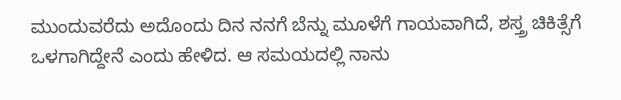ಮುಂದುವರೆದು ಅದೊಂದು ದಿನ ನನಗೆ ಬೆನ್ನು ಮೂಳೆಗೆ ಗಾಯವಾಗಿದೆ, ಶಸ್ತ್ರ ಚಿಕಿತ್ಸೆಗೆ ಒಳಗಾಗಿದ್ದೇನೆ ಎಂದು ಹೇಳಿದ. ಆ ಸಮಯದಲ್ಲಿ ನಾನು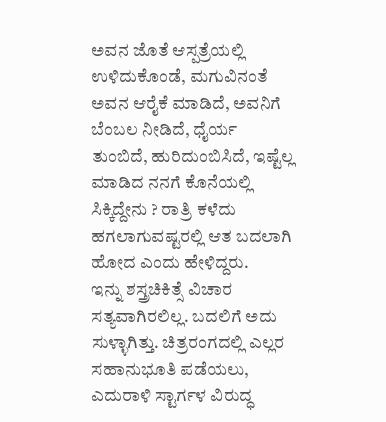ಅವನ ಜೊತೆ ಆಸ್ಪತ್ರೆಯಲ್ಲಿ ಉಳಿದುಕೊಂಡೆ, ಮಗುವಿನಂತೆ ಅವನ ಆರೈಕೆ ಮಾಡಿದೆ, ಅವನಿಗೆ ಬೆಂಬಲ ನೀಡಿದೆ, ಧೈರ್ಯ ತುಂಬಿದೆ, ಹುರಿದುಂಬಿಸಿದೆ, ಇಷ್ಟೆಲ್ಲ ಮಾಡಿದ ನನಗೆ ಕೊನೆಯಲ್ಲಿ ಸಿಕ್ಕಿದ್ದೇನು ? ರಾತ್ರಿ ಕಳೆದು ಹಗಲಾಗುವಷ್ಟರಲ್ಲಿ ಆತ ಬದಲಾಗಿ ಹೋದ ಎಂದು ಹೇಳಿದ್ದರು.
ಇನ್ನು ಶಸ್ತ್ರಚಿಕಿತ್ಸೆ ವಿಚಾರ ಸತ್ಯವಾಗಿರಲಿಲ್ಲ. ಬದಲಿಗೆ ಅದು ಸುಳ್ಳಾಗಿತ್ತು. ಚಿತ್ರರಂಗದಲ್ಲಿ ಎಲ್ಲರ ಸಹಾನುಭೂತಿ ಪಡೆಯಲು, ಎದುರಾಳಿ ಸ್ಟಾರ್ಗಳ ವಿರುದ್ಧ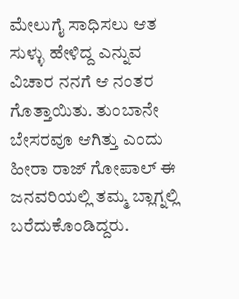ಮೇಲುಗೈ ಸಾಧಿಸಲು ಆತ ಸುಳ್ಳು ಹೇಳಿದ್ದ ಎನ್ನುವ ವಿಚಾರ ನನಗೆ ಆ ನಂತರ ಗೊತ್ತಾಯಿತು. ತುಂಬಾನೇ ಬೇಸರವೂ ಆಗಿತ್ತು ಎಂದು ಹೀರಾ ರಾಜ್ ಗೋಪಾಲ್ ಈ ಜನವರಿಯಲ್ಲಿ ತಮ್ಮ ಬ್ಲಾಗ್ನಲ್ಲಿ ಬರೆದುಕೊಂಡಿದ್ದರು.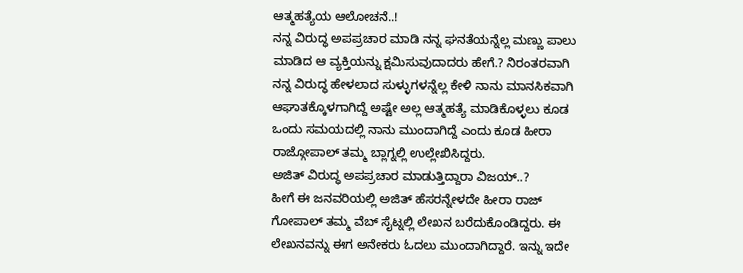ಆತ್ಮಹತ್ಯೆಯ ಆಲೋಚನೆ..!
ನನ್ನ ವಿರುದ್ಧ ಅಪಪ್ರಚಾರ ಮಾಡಿ ನನ್ನ ಘನತೆಯನ್ನೆಲ್ಲ ಮಣ್ಣು ಪಾಲು ಮಾಡಿದ ಆ ವ್ಯಕ್ತಿಯನ್ನು ಕ್ಷಮಿಸುವುದಾದರು ಹೇಗೆ.? ನಿರಂತರವಾಗಿ ನನ್ನ ವಿರುದ್ಧ ಹೇಳಲಾದ ಸುಳ್ಳುಗಳನ್ನೆಲ್ಲ ಕೇಳಿ ನಾನು ಮಾನಸಿಕವಾಗಿ ಆಘಾತಕ್ಕೊಳಗಾಗಿದ್ದೆ ಅಷ್ಟೇ ಅಲ್ಲ ಆತ್ಮಹತ್ಯೆ ಮಾಡಿಕೊಳ್ಳಲು ಕೂಡ ಒಂದು ಸಮಯದಲ್ಲಿ ನಾನು ಮುಂದಾಗಿದ್ದೆ ಎಂದು ಕೂಡ ಹೀರಾ ರಾಜ್ಗೋಪಾಲ್ ತಮ್ಮ ಬ್ಲಾಗ್ನಲ್ಲಿ ಉಲ್ಲೇಖಿಸಿದ್ದರು.
ಅಜಿತ್ ವಿರುದ್ಧ ಅಪಪ್ರಚಾರ ಮಾಡುತ್ತಿದ್ದಾರಾ ವಿಜಯ್..?
ಹೀಗೆ ಈ ಜನವರಿಯಲ್ಲಿ ಅಜಿತ್ ಹೆಸರನ್ನೇಳದೇ ಹೀರಾ ರಾಜ್ ಗೋಪಾಲ್ ತಮ್ಮ ವೆಬ್ ಸೈಟ್ನಲ್ಲಿ ಲೇಖನ ಬರೆದುಕೊಂಡಿದ್ದರು. ಈ ಲೇಖನವನ್ನು ಈಗ ಅನೇಕರು ಓದಲು ಮುಂದಾಗಿದ್ದಾರೆ. ಇನ್ನು ಇದೇ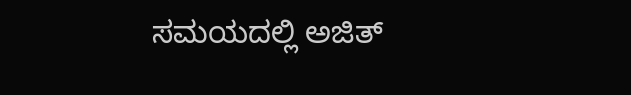ಸಮಯದಲ್ಲಿ ಅಜಿತ್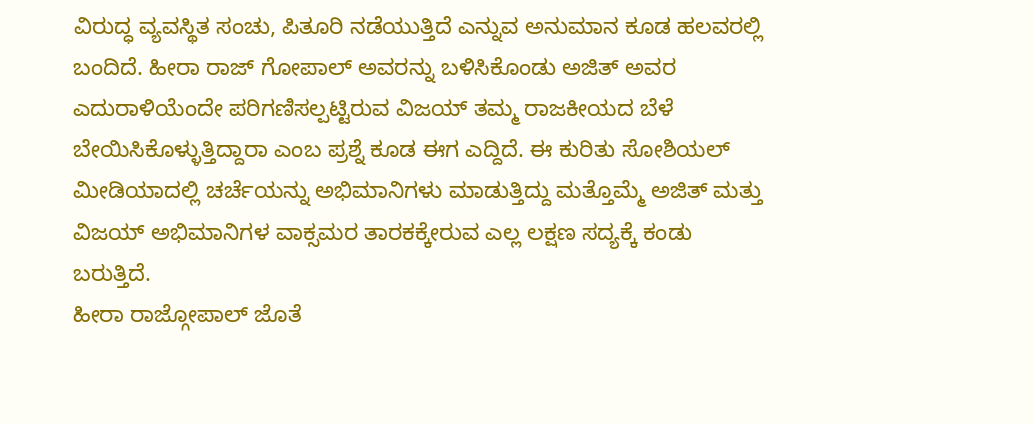ವಿರುದ್ಧ ವ್ಯವಸ್ಥಿತ ಸಂಚು, ಪಿತೂರಿ ನಡೆಯುತ್ತಿದೆ ಎನ್ನುವ ಅನುಮಾನ ಕೂಡ ಹಲವರಲ್ಲಿ ಬಂದಿದೆ. ಹೀರಾ ರಾಜ್ ಗೋಪಾಲ್ ಅವರನ್ನು ಬಳಿಸಿಕೊಂಡು ಅಜಿತ್ ಅವರ ಎದುರಾಳಿಯೆಂದೇ ಪರಿಗಣಿಸಲ್ಪಟ್ಟಿರುವ ವಿಜಯ್ ತಮ್ಮ ರಾಜಕೀಯದ ಬೆಳೆ ಬೇಯಿಸಿಕೊಳ್ಳುತ್ತಿದ್ದಾರಾ ಎಂಬ ಪ್ರಶ್ನೆ ಕೂಡ ಈಗ ಎದ್ದಿದೆ. ಈ ಕುರಿತು ಸೋಶಿಯಲ್ ಮೀಡಿಯಾದಲ್ಲಿ ಚರ್ಚೆಯನ್ನು ಅಭಿಮಾನಿಗಳು ಮಾಡುತ್ತಿದ್ದು ಮತ್ತೊಮ್ಮೆ ಅಜಿತ್ ಮತ್ತು ವಿಜಯ್ ಅಭಿಮಾನಿಗಳ ವಾಕ್ಸಮರ ತಾರಕಕ್ಕೇರುವ ಎಲ್ಲ ಲಕ್ಷಣ ಸದ್ಯಕ್ಕೆ ಕಂಡು ಬರುತ್ತಿದೆ.
ಹೀರಾ ರಾಜ್ಗೋಪಾಲ್ ಜೊತೆ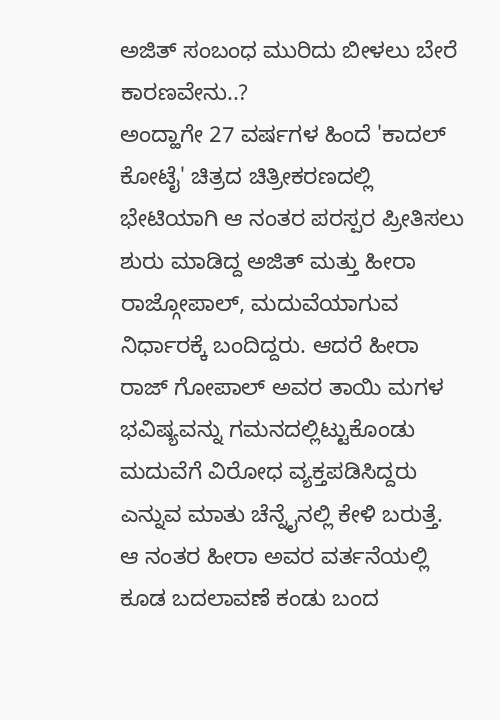ಅಜಿತ್ ಸಂಬಂಧ ಮುರಿದು ಬೀಳಲು ಬೇರೆ ಕಾರಣವೇನು..?
ಅಂದ್ಹಾಗೇ 27 ವರ್ಷಗಳ ಹಿಂದೆ 'ಕಾದಲ್ ಕೋಟೈ' ಚಿತ್ರದ ಚಿತ್ರೀಕರಣದಲ್ಲಿ ಭೇಟಿಯಾಗಿ ಆ ನಂತರ ಪರಸ್ಪರ ಪ್ರೀತಿಸಲು ಶುರು ಮಾಡಿದ್ದ ಅಜಿತ್ ಮತ್ತು ಹೀರಾ ರಾಜ್ಗೋಪಾಲ್, ಮದುವೆಯಾಗುವ ನಿರ್ಧಾರಕ್ಕೆ ಬಂದಿದ್ದರು. ಆದರೆ ಹೀರಾ ರಾಜ್ ಗೋಪಾಲ್ ಅವರ ತಾಯಿ ಮಗಳ ಭವಿಷ್ಯವನ್ನು ಗಮನದಲ್ಲಿಟ್ಟುಕೊಂಡು ಮದುವೆಗೆ ವಿರೋಧ ವ್ಯಕ್ತಪಡಿಸಿದ್ದರು ಎನ್ನುವ ಮಾತು ಚೆನ್ನೈನಲ್ಲಿ ಕೇಳಿ ಬರುತ್ತೆ. ಆ ನಂತರ ಹೀರಾ ಅವರ ವರ್ತನೆಯಲ್ಲಿ ಕೂಡ ಬದಲಾವಣೆ ಕಂಡು ಬಂದ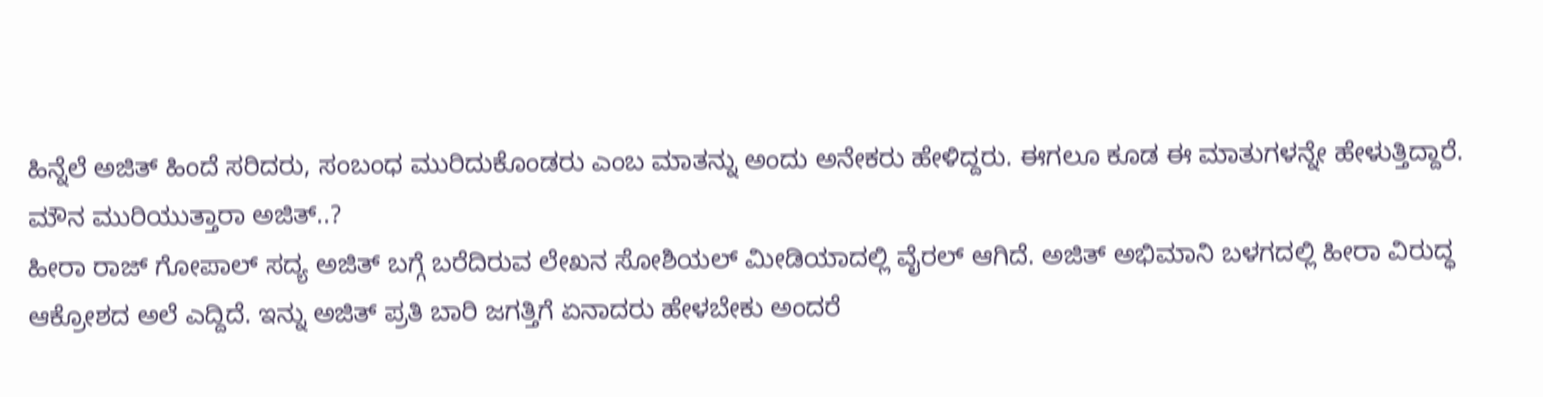ಹಿನ್ನೆಲೆ ಅಜಿತ್ ಹಿಂದೆ ಸರಿದರು, ಸಂಬಂಧ ಮುರಿದುಕೊಂಡರು ಎಂಬ ಮಾತನ್ನು ಅಂದು ಅನೇಕರು ಹೇಳಿದ್ದರು. ಈಗಲೂ ಕೂಡ ಈ ಮಾತುಗಳನ್ನೇ ಹೇಳುತ್ತಿದ್ದಾರೆ.
ಮೌನ ಮುರಿಯುತ್ತಾರಾ ಅಜಿತ್..?
ಹೀರಾ ರಾಜ್ ಗೋಪಾಲ್ ಸದ್ಯ ಅಜಿತ್ ಬಗ್ಗೆ ಬರೆದಿರುವ ಲೇಖನ ಸೋಶಿಯಲ್ ಮೀಡಿಯಾದಲ್ಲಿ ವೈರಲ್ ಆಗಿದೆ. ಅಜಿತ್ ಅಭಿಮಾನಿ ಬಳಗದಲ್ಲಿ ಹೀರಾ ವಿರುದ್ಧ ಆಕ್ರೋಶದ ಅಲೆ ಎದ್ದಿದೆ. ಇನ್ನು ಅಜಿತ್ ಪ್ರತಿ ಬಾರಿ ಜಗತ್ತಿಗೆ ಏನಾದರು ಹೇಳಬೇಕು ಅಂದರೆ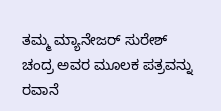ತಮ್ಮ ಮ್ಯಾನೇಜರ್ ಸುರೇಶ್ ಚಂದ್ರ ಅವರ ಮೂಲಕ ಪತ್ರವನ್ನು ರವಾನೆ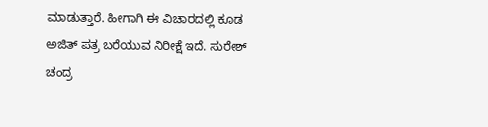ಮಾಡುತ್ತಾರೆ. ಹೀಗಾಗಿ ಈ ವಿಚಾರದಲ್ಲಿ ಕೂಡ ಅಜಿತ್ ಪತ್ರ ಬರೆಯುವ ನಿರೀಕ್ಷೆ ಇದೆ. ಸುರೇಶ್ ಚಂದ್ರ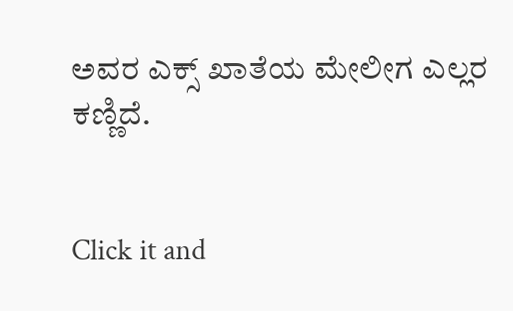ಅವರ ಎಕ್ಸ್ ಖಾತೆಯ ಮೇಲೀಗ ಎಲ್ಲರ ಕಣ್ಣಿದೆ.


Click it and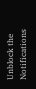Unblock the Notifications